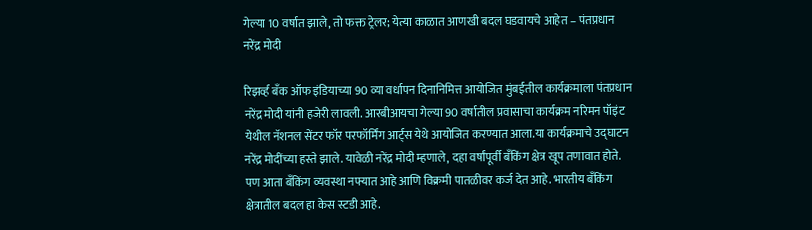गेल्या 10 वर्षात झाले, तो फक्त ट्रेलर; येत्या काळात आणखी बदल घडवायचे आहेत – पंतप्रधान नरेंद्र मोदी

रिझर्व्ह बँक ऑफ इंडियाच्या 90 व्या वर्धापन दिनानिमित्त आयोजित मुंबईतील कार्यक्रमाला पंतप्रधान नरेंद्र मोदी यांनी हजेरी लावली. आरबीआयचा गेल्या 90 वर्षातील प्रवासाचा कार्यक्रम नरिमन पॉइंट येथील नॅशनल सेंटर फॉर परफॉर्मिंग आर्ट्स येथे आयोजित करण्यात आला.या कार्यक्रमाचे उद्घाटन नरेंद्र मोदींच्या हस्ते झाले. यावेळी नरेंद्र मोदी म्हणाले, दहा वर्षांपूर्वी बँकिंग क्षेत्र खूप तणावात होते. पण आता बँकिंग व्यवस्था नफ्यात आहे आणि विक्रमी पातळीवर कर्ज देत आहे. भारतीय बँकिंग क्षेत्रातील बदल हा केस स्टडी आहे.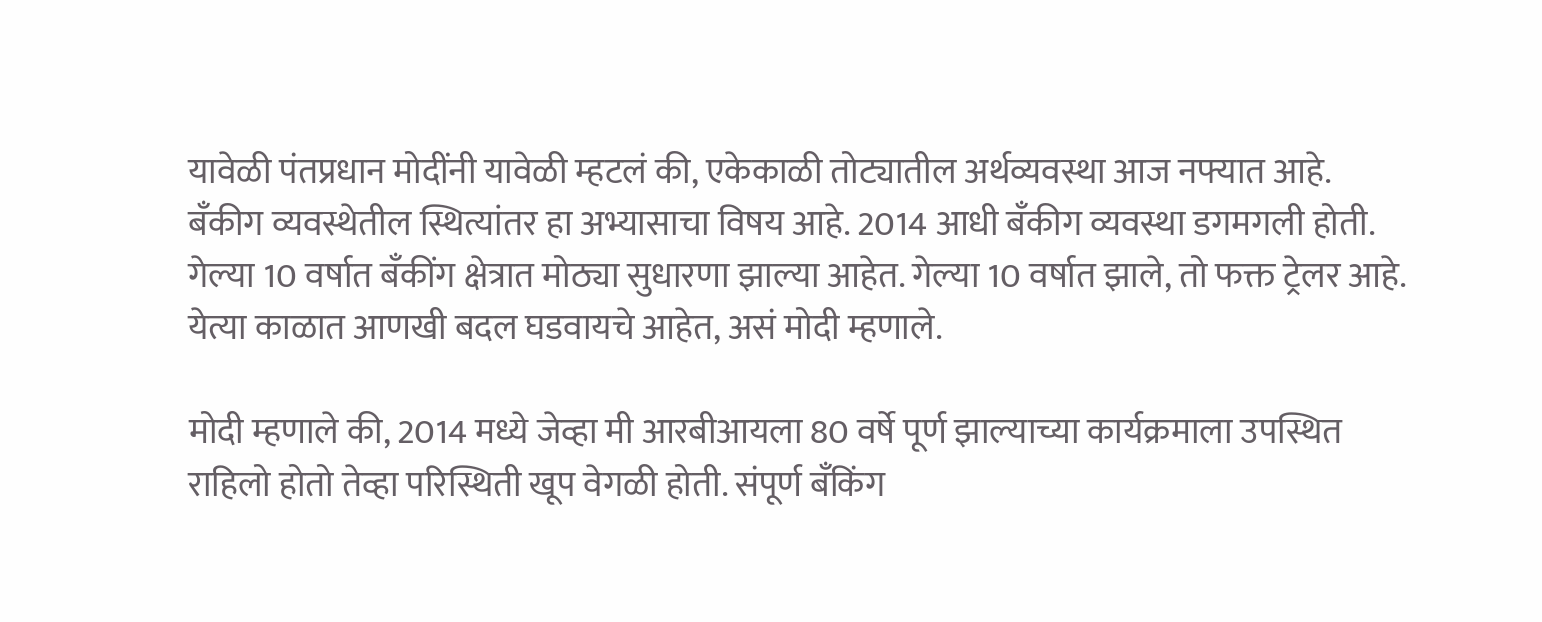यावेळी पंतप्रधान मोदींनी यावेळी म्हटलं की, एकेकाळी तोट्यातील अर्थव्यवस्था आज नफ्यात आहे. बँकीग व्यवस्थेतील स्थित्यांतर हा अभ्यासाचा विषय आहे. 2014 आधी बँकीग व्यवस्था डगमगली होती. गेल्या 10 वर्षात बँकींग क्षेत्रात मोठ्या सुधारणा झाल्या आहेत. गेल्या 10 वर्षात झाले, तो फक्त ट्रेलर आहे. येत्या काळात आणखी बदल घडवायचे आहेत, असं मोदी म्हणाले.

मोदी म्हणाले की, 2014 मध्ये जेव्हा मी आरबीआयला 80 वर्षे पूर्ण झाल्याच्या कार्यक्रमाला उपस्थित राहिलो होतो तेव्हा परिस्थिती खूप वेगळी होती. संपूर्ण बँकिंग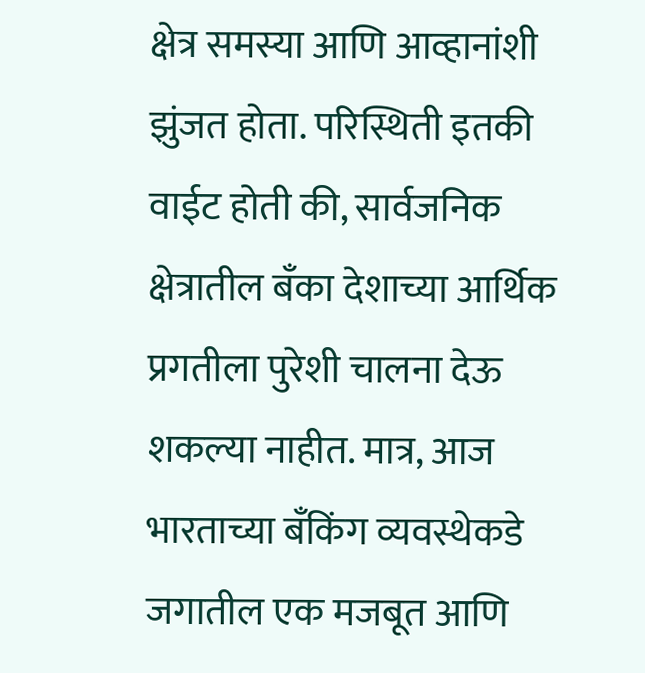क्षेत्र समस्या आणि आव्हानांशी झुंजत होता. परिस्थिती इतकी वाईट होती की, सार्वजनिक क्षेत्रातील बँका देशाच्या आर्थिक प्रगतीला पुरेशी चालना देऊ शकल्या नाहीत. मात्र, आज भारताच्या बँकिंग व्यवस्थेकडे जगातील एक मजबूत आणि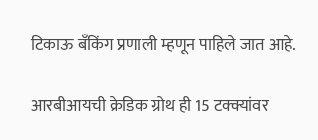टिकाऊ बँकिंग प्रणाली म्हणून पाहिले जात आहे.

आरबीआयची क्रेडिक ग्रोथ ही 15 टक्क्यांवर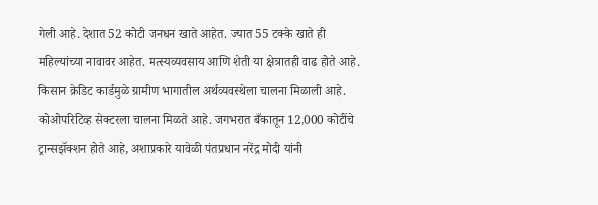गेली आहे. देशात 52 कोटी जनधन खाते आहेत. ज्यात 55 टक्के खाते ही महिल्यांच्या नावावर आहेत. मत्स्यव्यवसाय आणि शेती या क्षेत्रातही वाढ होते आहे. किसान क्रेडिट कार्डमुळे ग्रामीण भागातील अर्थव्यवस्थेला चालना मिळाली आहे. कोओपरिटिव्ह सेक्टरला चालना मिळते आहे. जगभरात बँकातून 12,000 कोटींचे ट्रान्सझॅक्शन होते आहे, अशाप्रकारे यावेळी पंतप्रधान नरेंद्र मोदी यांनी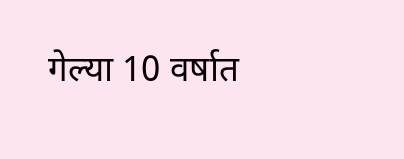गेल्या 10 वर्षात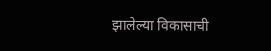झालेल्या विकासाची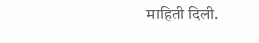माहिती दिली.